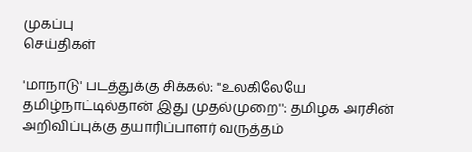முகப்பு
செய்திகள்

'மாநாடு' படத்துக்கு சிக்கல்: ''உலகிலேயே தமிழ்நாட்டில்தான் இது முதல்முறை'': தமிழக அரசின் அறிவிப்புக்கு தயாரிப்பாளர் வருத்தம்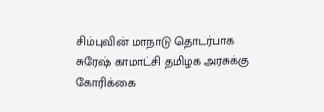சிம்புவின் மாநாடு தொடர்பாக சுரேஷ் காமாட்சி தமிழக அரசுக்கு கோரிக்கை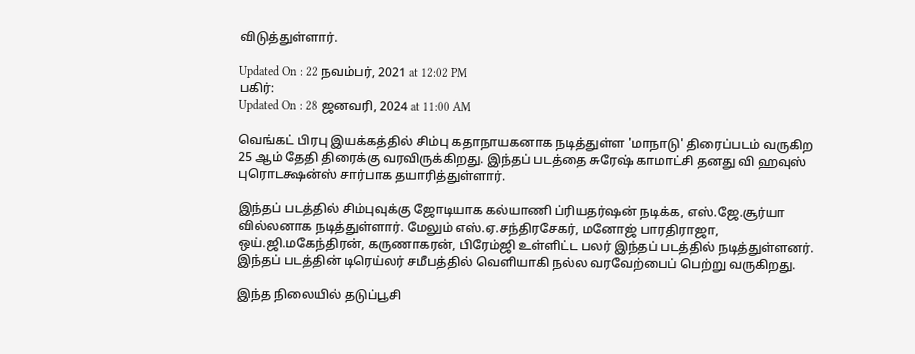விடுத்துள்ளார்.

Updated On : 22 நவம்பர், 2021 at 12:02 PM
பகிர்:
Updated On : 28 ஜனவரி, 2024 at 11:00 AM

வெங்கட் பிரபு இயக்கத்தில் சிம்பு கதாநாயகனாக நடித்துள்ள 'மாநாடு' திரைப்படம் வருகிற 25 ஆம் தேதி திரைக்கு வரவிருக்கிறது. இந்தப் படத்தை சுரேஷ் காமாட்சி தனது வி ஹவுஸ் புரொடக்ஷன்ஸ் சார்பாக தயாரித்துள்ளார்.

இந்தப் படத்தில் சிம்புவுக்கு ஜோடியாக கல்யாணி ப்ரியதர்ஷன் நடிக்க, எஸ்.ஜே.சூர்யா வில்லனாக நடித்துள்ளார். மேலும் எஸ்.ஏ.சந்திரசேகர், மனோஜ் பாரதிராஜா, ஒய்.ஜி.மகேந்திரன், கருணாகரன், பிரேம்ஜி உள்ளிட்ட பலர் இந்தப் படத்தில் நடித்துள்ளனர். இந்தப் படத்தின் டிரெய்லர் சமீபத்தில் வெளியாகி நல்ல வரவேற்பைப் பெற்று வருகிறது.

இந்த நிலையில் தடுப்பூசி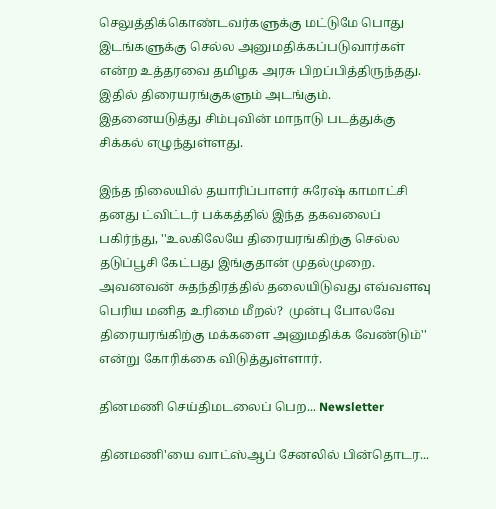செலுத்திக்கொண்டவர்களுக்கு மட்டுமே பொது இடங்களுக்கு செல்ல அனுமதிக்கப்படுவார்கள் என்ற உத்தரவை தமிழக அரசு பிறப்பித்திருந்தது. இதில் திரையரங்குகளும் அடங்கும். இதனையடுத்து சிம்புவின் மாநாடு படத்துக்கு சிக்கல் எழுந்துள்ளது.

இந்த நிலையில் தயாரிப்பாளர் சுரேஷ் காமாட்சி தனது ட்விட்டர் பக்கத்தில் இந்த தகவலைப் பகிர்ந்து, ''உலகிலேயே திரையரங்கிற்கு செல்ல தடுப்பூசி கேட்பது இங்குதான் முதல்முறை. அவனவன் சுதந்திரத்தில் தலையிடுவது எவ்வளவு பெரிய மனித உரிமை மீறல்?  முன்பு போலவே திரையரங்கிற்கு மக்களை அனுமதிக்க வேண்டும்'' என்று கோரிக்கை விடுத்துள்ளார்.

தினமணி செய்திமடலைப் பெற... Newsletter

தினமணி'யை வாட்ஸ்ஆப் சேனலில் பின்தொடர...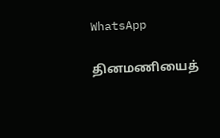WhatsApp

தினமணியைத்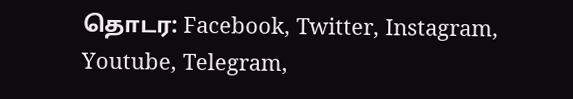தொடர: Facebook, Twitter, Instagram, Youtube, Telegram,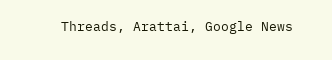Threads, Arattai, Google News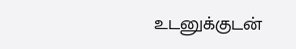உடனுக்குடன்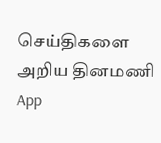செய்திகளை அறிய தினமணி App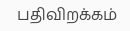பதிவிறக்கம்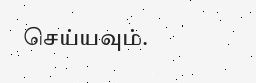செய்யவும்.